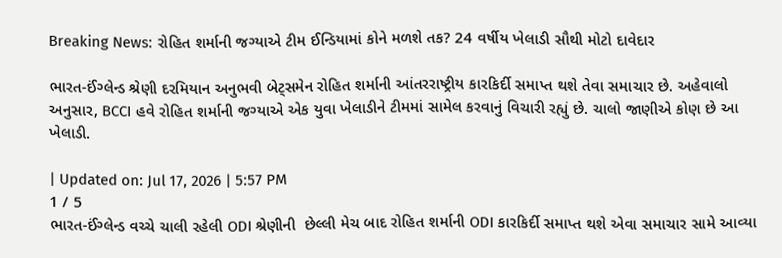Breaking News: રોહિત શર્માની જગ્યાએ ટીમ ઈન્ડિયામાં કોને મળશે તક? 24 વર્ષીય ખેલાડી સૌથી મોટો દાવેદાર

ભારત-ઈંગ્લેન્ડ શ્રેણી દરમિયાન અનુભવી બેટ્સમેન રોહિત શર્માની આંતરરાષ્ટ્રીય કારકિર્દી સમાપ્ત થશે તેવા સમાચાર છે. અહેવાલો અનુસાર, BCCI હવે રોહિત શર્માની જગ્યાએ એક યુવા ખેલાડીને ટીમમાં સામેલ કરવાનું વિચારી રહ્યું છે. ચાલો જાણીએ કોણ છે આ ખેલાડી.

| Updated on: Jul 17, 2026 | 5:57 PM
1 / 5
ભારત-ઈંગ્લેન્ડ વચ્ચે ચાલી રહેલી ODI શ્રેણીની  છેલ્લી મેચ બાદ રોહિત શર્માની ODI કારકિર્દી સમાપ્ત થશે એવા સમાચાર સામે આવ્યા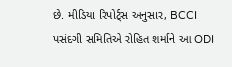છે. મીડિયા રિપોર્ટ્સ અનુસાર, BCCI પસંદગી સમિતિએ રોહિત શર્માને આ ODI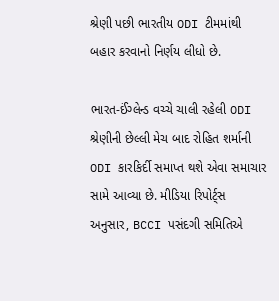શ્રેણી પછી ભારતીય ODI ટીમમાંથી બહાર કરવાનો નિર્ણય લીધો છે.

ભારત-ઈંગ્લેન્ડ વચ્ચે ચાલી રહેલી ODI શ્રેણીની છેલ્લી મેચ બાદ રોહિત શર્માની ODI કારકિર્દી સમાપ્ત થશે એવા સમાચાર સામે આવ્યા છે. મીડિયા રિપોર્ટ્સ અનુસાર, BCCI પસંદગી સમિતિએ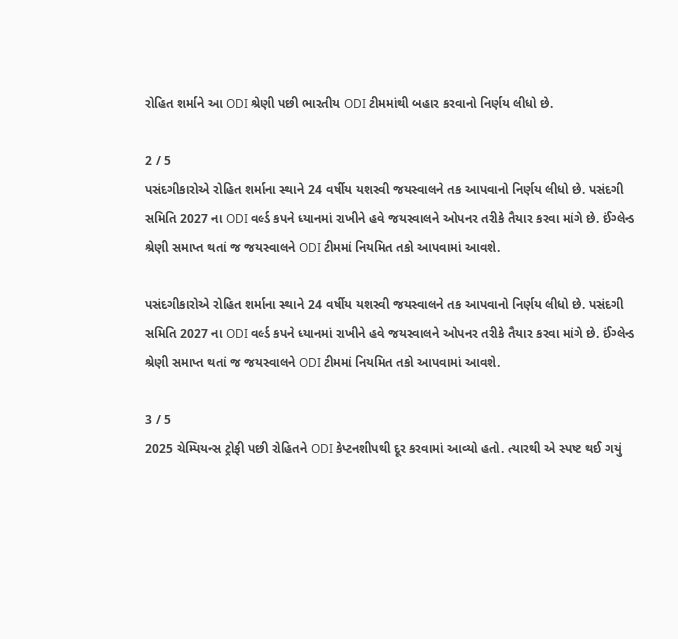રોહિત શર્માને આ ODI શ્રેણી પછી ભારતીય ODI ટીમમાંથી બહાર કરવાનો નિર્ણય લીધો છે.

2 / 5
પસંદગીકારોએ રોહિત શર્માના સ્થાને 24 વર્ષીય યશસ્વી જયસ્વાલને તક આપવાનો નિર્ણય લીધો છે. પસંદગી સમિતિ 2027 ના ODI વર્લ્ડ કપને ધ્યાનમાં રાખીને હવે જયસ્વાલને ઓપનર તરીકે તૈયાર કરવા માંગે છે. ઈંગ્લેન્ડ શ્રેણી સમાપ્ત થતાં જ જયસ્વાલને ODI ટીમમાં નિયમિત તકો આપવામાં આવશે.

પસંદગીકારોએ રોહિત શર્માના સ્થાને 24 વર્ષીય યશસ્વી જયસ્વાલને તક આપવાનો નિર્ણય લીધો છે. પસંદગી સમિતિ 2027 ના ODI વર્લ્ડ કપને ધ્યાનમાં રાખીને હવે જયસ્વાલને ઓપનર તરીકે તૈયાર કરવા માંગે છે. ઈંગ્લેન્ડ શ્રેણી સમાપ્ત થતાં જ જયસ્વાલને ODI ટીમમાં નિયમિત તકો આપવામાં આવશે.

3 / 5
2025 ચેમ્પિયન્સ ટ્રોફી પછી રોહિતને ODI કેપ્ટનશીપથી દૂર કરવામાં આવ્યો હતો. ત્યારથી એ સ્પષ્ટ થઈ ગયું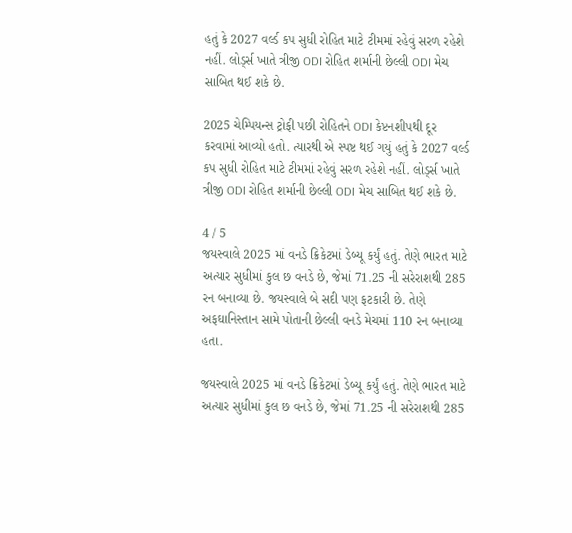હતું કે 2027 વર્લ્ડ કપ સુધી રોહિત માટે ટીમમાં રહેવું સરળ રહેશે નહીં. લોર્ડ્સ ખાતે ત્રીજી ODI રોહિત શર્માની છેલ્લી ODI મેચ સાબિત થઈ શકે છે.

2025 ચેમ્પિયન્સ ટ્રોફી પછી રોહિતને ODI કેપ્ટનશીપથી દૂર કરવામાં આવ્યો હતો. ત્યારથી એ સ્પષ્ટ થઈ ગયું હતું કે 2027 વર્લ્ડ કપ સુધી રોહિત માટે ટીમમાં રહેવું સરળ રહેશે નહીં. લોર્ડ્સ ખાતે ત્રીજી ODI રોહિત શર્માની છેલ્લી ODI મેચ સાબિત થઈ શકે છે.

4 / 5
જયસ્વાલે 2025 માં વનડે ક્રિકેટમાં ડેબ્યૂ કર્યું હતું. તેણે ભારત માટે અત્યાર સુધીમાં કુલ છ વનડે છે, જેમાં 71.25 ની સરેરાશથી 285 રન બનાવ્યા છે. જયસ્વાલે બે સદી પણ ફટકારી છે. તેણે અફઘાનિસ્તાન સામે પોતાની છેલ્લી વનડે મેચમાં 110 રન બનાવ્યા હતા.

જયસ્વાલે 2025 માં વનડે ક્રિકેટમાં ડેબ્યૂ કર્યું હતું. તેણે ભારત માટે અત્યાર સુધીમાં કુલ છ વનડે છે, જેમાં 71.25 ની સરેરાશથી 285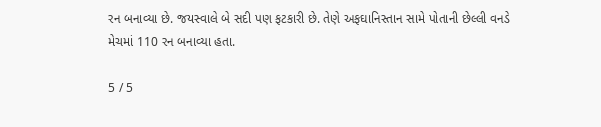રન બનાવ્યા છે. જયસ્વાલે બે સદી પણ ફટકારી છે. તેણે અફઘાનિસ્તાન સામે પોતાની છેલ્લી વનડે મેચમાં 110 રન બનાવ્યા હતા.

5 / 5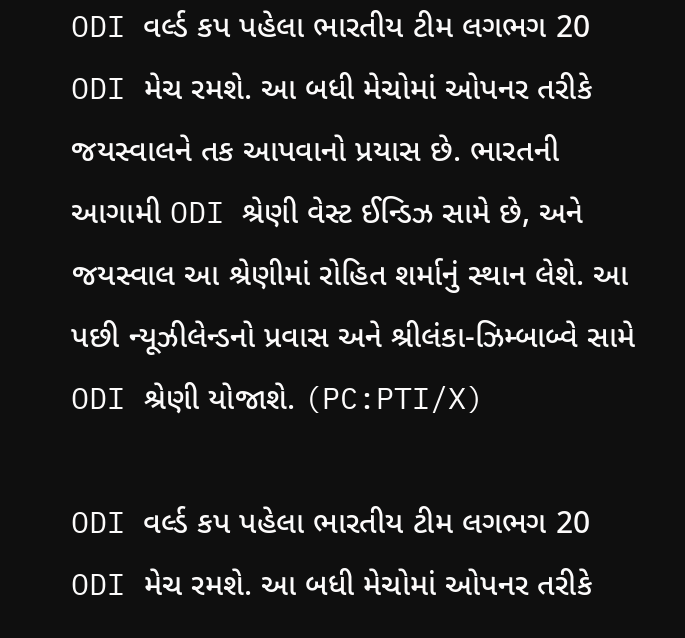ODI વર્લ્ડ કપ પહેલા ભારતીય ટીમ લગભગ 20 ODI મેચ રમશે. આ બધી મેચોમાં ઓપનર તરીકે જયસ્વાલને તક આપવાનો પ્રયાસ છે. ભારતની આગામી ODI શ્રેણી વેસ્ટ ઈન્ડિઝ સામે છે, અને જયસ્વાલ આ શ્રેણીમાં રોહિત શર્માનું સ્થાન લેશે. આ પછી ન્યૂઝીલેન્ડનો પ્રવાસ અને શ્રીલંકા-ઝિમ્બાબ્વે સામે ODI શ્રેણી યોજાશે. (PC:PTI/X)

ODI વર્લ્ડ કપ પહેલા ભારતીય ટીમ લગભગ 20 ODI મેચ રમશે. આ બધી મેચોમાં ઓપનર તરીકે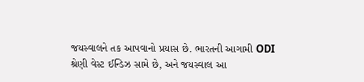જયસ્વાલને તક આપવાનો પ્રયાસ છે. ભારતની આગામી ODI શ્રેણી વેસ્ટ ઈન્ડિઝ સામે છે, અને જયસ્વાલ આ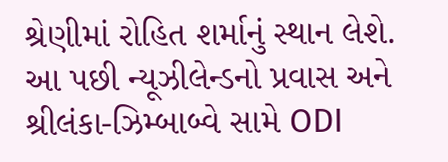શ્રેણીમાં રોહિત શર્માનું સ્થાન લેશે. આ પછી ન્યૂઝીલેન્ડનો પ્રવાસ અને શ્રીલંકા-ઝિમ્બાબ્વે સામે ODI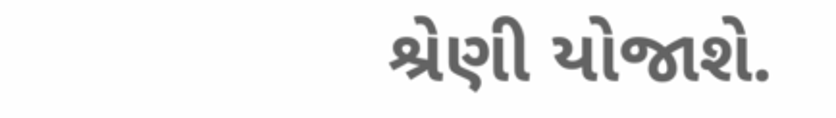શ્રેણી યોજાશે.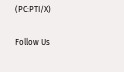(PC:PTI/X)

Follow Us